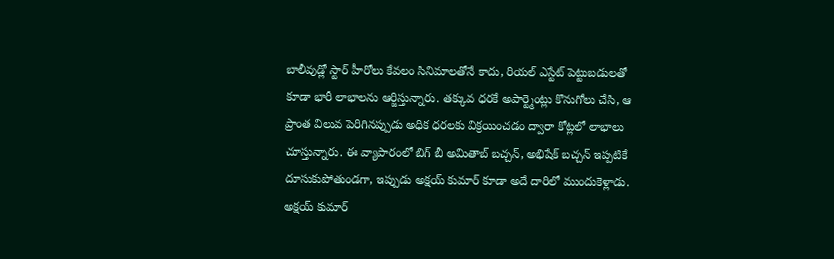బాలీవుడ్లో స్టార్ హీరోలు కేవలం సినిమాలతోనే కాదు, రియల్ ఎస్టేట్ పెట్టుబడులతో కూడా భారీ లాభాలను ఆర్జిస్తున్నారు. తక్కువ ధరకే అపార్ట్మెంట్లు కొనుగోలు చేసి, ఆ ప్రాంత విలువ పెరిగినప్పుడు అధిక ధరలకు విక్రయించడం ద్వారా కోట్లలో లాభాలు చూస్తున్నారు. ఈ వ్యాపారంలో బిగ్ బీ అమితాబ్ బచ్చన్, అభిషేక్ బచ్చన్ ఇప్పటికే దూసుకుపోతుండగా, ఇప్పుడు అక్షయ్ కుమార్ కూడా అదే దారిలో ముందుకెళ్లాడు.
అక్షయ్ కుమార్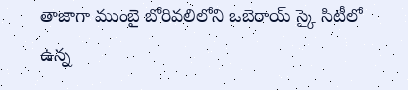తాజాగా ముంబై బోరివలిలోని ఒబెరాయ్ స్కై సిటీలో ఉన్న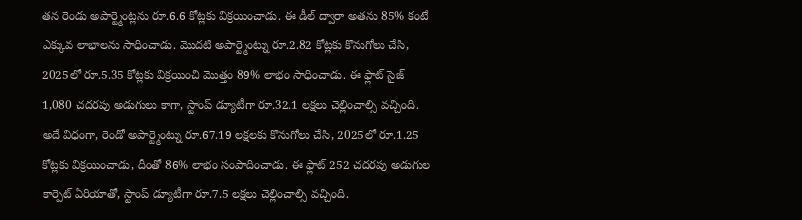తన రెండు అపార్ట్మెంట్లను రూ.6.6 కోట్లకు విక్రయించాడు. ఈ డీల్ ద్వారా అతను 85% కంటే ఎక్కువ లాభాలను సాధించాడు. మొదటి అపార్ట్మెంట్ను రూ.2.82 కోట్లకు కొనుగోలు చేసి, 2025లో రూ.5.35 కోట్లకు విక్రయించి మొత్తం 89% లాభం సాధించాడు. ఈ ఫ్లాట్ సైజ్ 1,080 చదరపు అడుగులు కాగా, స్టాంప్ డ్యూటీగా రూ.32.1 లక్షలు చెల్లించాల్సి వచ్చింది.
అదే విధంగా, రెండో అపార్ట్మెంట్ను రూ.67.19 లక్షలకు కొనుగోలు చేసి, 2025లో రూ.1.25 కోట్లకు విక్రయించాడు, దీంతో 86% లాభం సంపాదించాడు. ఈ ఫ్లాట్ 252 చదరపు అడుగుల కార్పెట్ ఏరియాతో, స్టాంప్ డ్యూటీగా రూ.7.5 లక్షలు చెల్లించాల్సి వచ్చింది.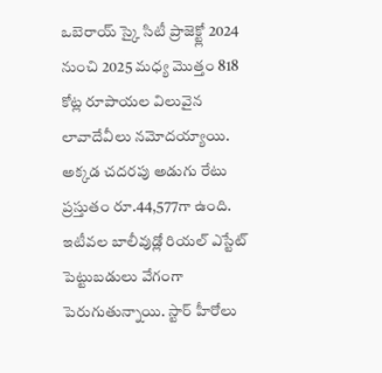ఒబెరాయ్ స్కై సిటీ ప్రాజెక్ట్లో 2024 నుంచి 2025 మధ్య మొత్తం 818 కోట్ల రూపాయల విలువైన లావాదేవీలు నమోదయ్యాయి. అక్కడ చదరపు అడుగు రేటు ప్రస్తుతం రూ.44,577గా ఉంది.
ఇటీవల బాలీవుడ్లో రియల్ ఎస్టేట్ పెట్టుబడులు వేగంగా పెరుగుతున్నాయి. స్టార్ హీరోలు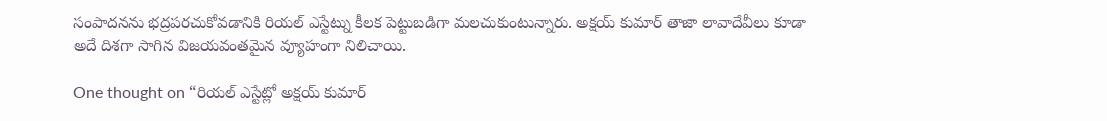సంపాదనను భద్రపరచుకోవడానికి రియల్ ఎస్టేట్ను కీలక పెట్టుబడిగా మలచుకుంటున్నారు. అక్షయ్ కుమార్ తాజా లావాదేవీలు కూడా అదే దిశగా సాగిన విజయవంతమైన వ్యూహంగా నిలిచాయి.

One thought on “రియల్ ఎస్టేట్లో అక్షయ్ కుమార్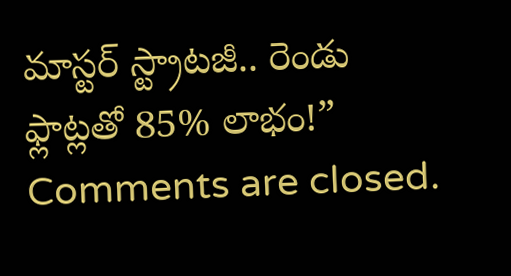మాస్టర్ స్ట్రాటజీ.. రెండు ఫ్లాట్లతో 85% లాభం!”
Comments are closed.